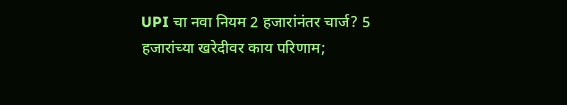UPI चा नवा नियम 2 हजारांनंतर चार्ज? 5 हजारांच्या खरेदीवर काय परिणाम;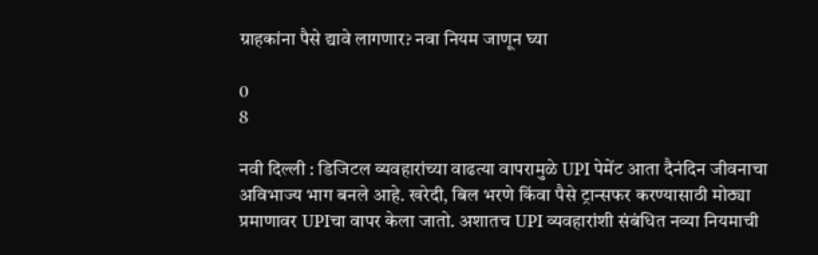ग्राहकांना पैसे द्यावे लागणार? नवा नियम जाणून घ्या

0
8

नवी दिल्ली : डिजिटल व्यवहारांच्या वाढत्या वापरामुळे UPI पेमेंट आता दैनंदिन जीवनाचा अविभाज्य भाग बनले आहे. खरेदी, बिल भरणे किंवा पैसे ट्रान्सफर करण्यासाठी मोठ्या प्रमाणावर UPIचा वापर केला जातो. अशातच UPI व्यवहारांशी संबंधित नव्या नियमाची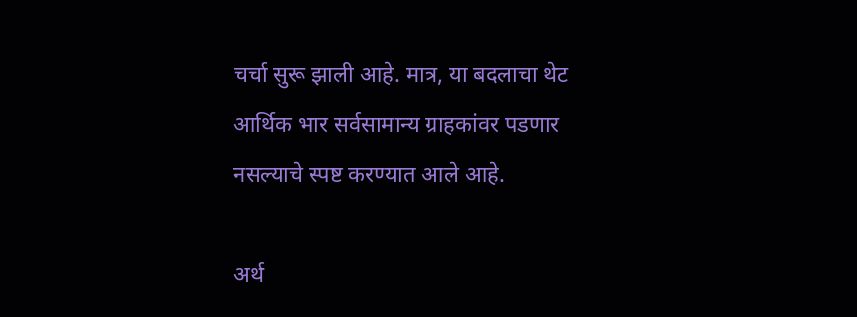चर्चा सुरू झाली आहे. मात्र, या बदलाचा थेट आर्थिक भार सर्वसामान्य ग्राहकांवर पडणार नसल्याचे स्पष्ट करण्यात आले आहे.

अर्थ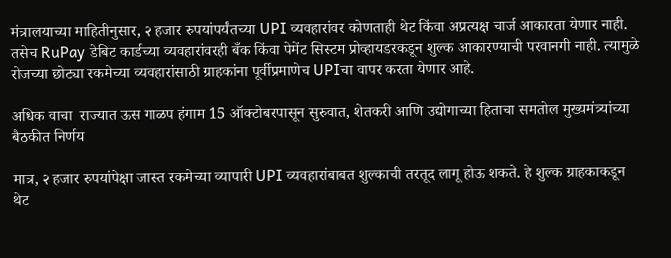मंत्रालयाच्या माहितीनुसार, २ हजार रुपयांपर्यंतच्या UPI व्यवहारांवर कोणताही थेट किंवा अप्रत्यक्ष चार्ज आकारता येणार नाही. तसेच RuPay डेबिट कार्डच्या व्यवहारांवरही बँक किंवा पेमेंट सिस्टम प्रोव्हायडरकडून शुल्क आकारण्याची परवानगी नाही. त्यामुळे रोजच्या छोट्या रकमेच्या व्यवहारांसाठी ग्राहकांना पूर्वीप्रमाणेच UPIचा वापर करता येणार आहे.

अधिक वाचा  राज्यात ऊस गाळप हंगाम 15 ऑक्टोबरपासून सुरुवात, शेतकरी आणि उद्योगाच्या हिताचा समतोल मुख्यमंत्र्यांच्या बैठकीत निर्णय

मात्र, २ हजार रुपयांपेक्षा जास्त रकमेच्या व्यापारी UPI व्यवहारांबाबत शुल्काची तरतूद लागू होऊ शकते. हे शुल्क ग्राहकाकडून थेट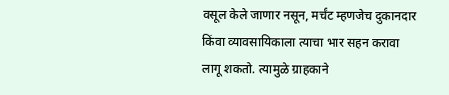वसूल केले जाणार नसून, मर्चंट म्हणजेच दुकानदार किंवा व्यावसायिकाला त्याचा भार सहन करावा लागू शकतो. त्यामुळे ग्राहकाने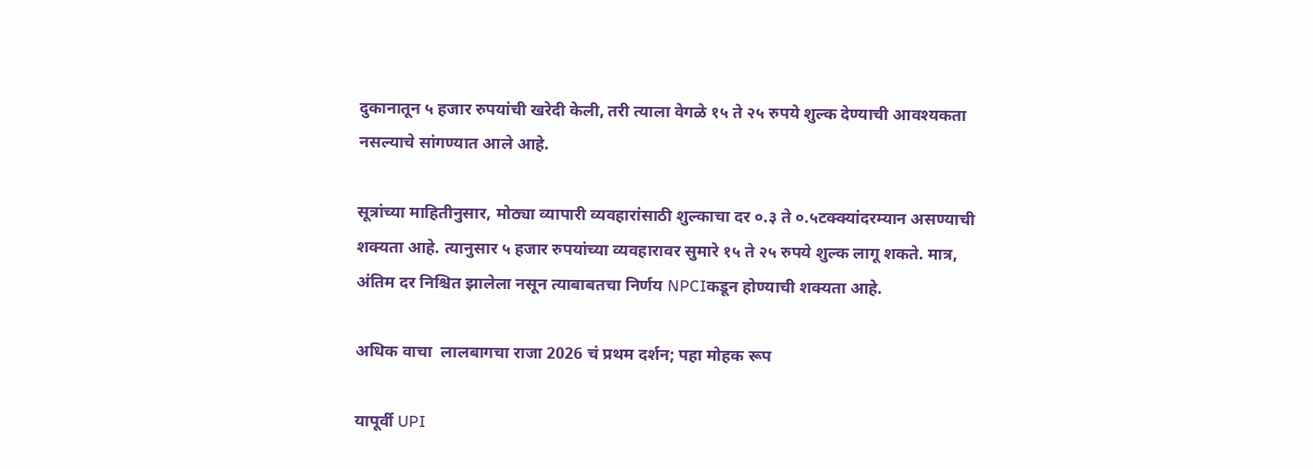दुकानातून ५ हजार रुपयांची खरेदी केली, तरी त्याला वेगळे १५ ते २५ रुपये शुल्क देण्याची आवश्यकता नसल्याचे सांगण्यात आले आहे.

सूत्रांच्या माहितीनुसार, मोठ्या व्यापारी व्यवहारांसाठी शुल्काचा दर ०.३ ते ०.५टक्क्यांदरम्यान असण्याची शक्यता आहे. त्यानुसार ५ हजार रुपयांच्या व्यवहारावर सुमारे १५ ते २५ रुपये शुल्क लागू शकते. मात्र, अंतिम दर निश्चित झालेला नसून त्याबाबतचा निर्णय NPCIकडून होण्याची शक्यता आहे.

अधिक वाचा  लालबागचा राजा 2026 चं प्रथम दर्शन; पहा मोहक रूप

यापूर्वी UPI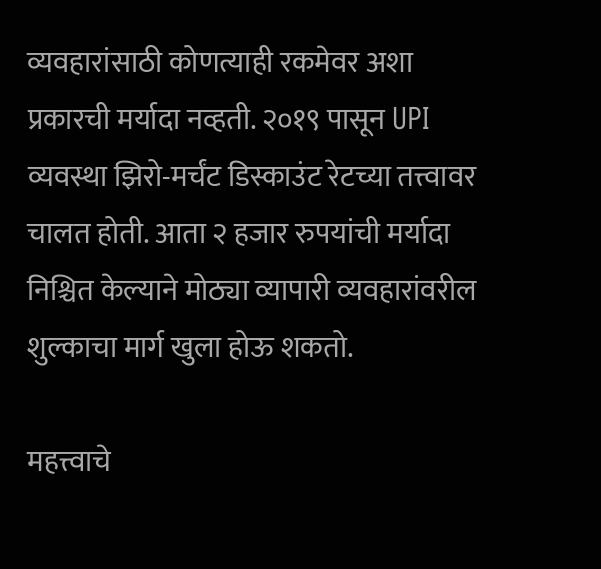व्यवहारांसाठी कोणत्याही रकमेवर अशा प्रकारची मर्यादा नव्हती. २०१९ पासून UPI व्यवस्था झिरो-मर्चंट डिस्काउंट रेटच्या तत्त्वावर चालत होती. आता २ हजार रुपयांची मर्यादा निश्चित केल्याने मोठ्या व्यापारी व्यवहारांवरील शुल्काचा मार्ग खुला होऊ शकतो.

महत्त्वाचे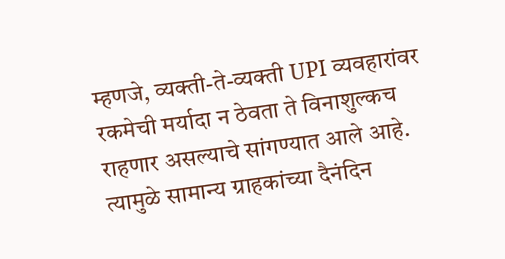म्हणजे, व्यक्ती-ते-व्यक्ती UPI व्यवहारांवर रकमेची मर्यादा न ठेवता ते विनाशुल्कच राहणार असल्याचे सांगण्यात आले आहे. त्यामुळे सामान्य ग्राहकांच्या दैनंदिन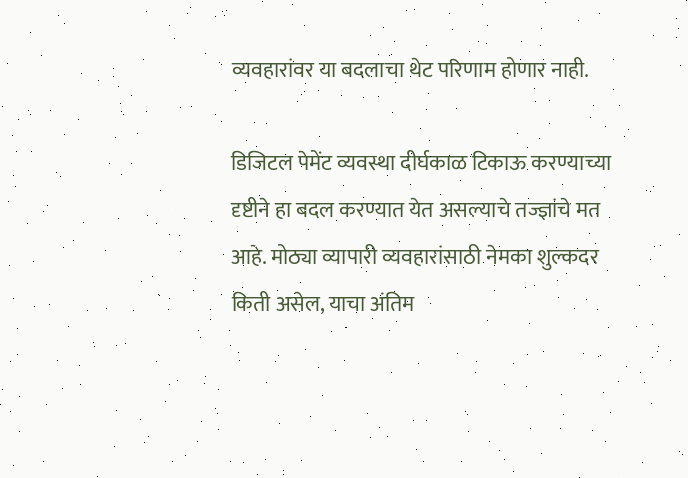व्यवहारांवर या बदलाचा थेट परिणाम होणार नाही.

डिजिटल पेमेंट व्यवस्था दीर्घकाळ टिकाऊ करण्याच्या दृष्टीने हा बदल करण्यात येत असल्याचे तज्ज्ञांचे मत आहे. मोठ्या व्यापारी व्यवहारांसाठी नेमका शुल्कदर किती असेल, याचा अंतिम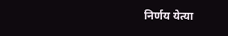निर्णय येत्या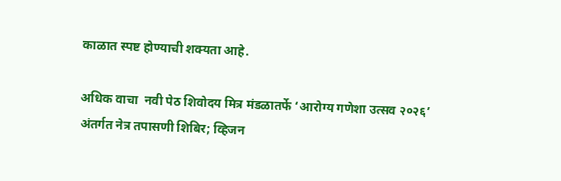काळात स्पष्ट होण्याची शक्यता आहे.

अधिक वाचा  नवी पेठ शिवोदय मित्र मंडळातर्फे ‘आरोग्य गणेशा उत्सव २०२६’ अंतर्गत नेत्र तपासणी शिबिर; व्हिजन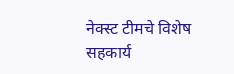नेक्स्ट टीमचे विशेष सहकार्य